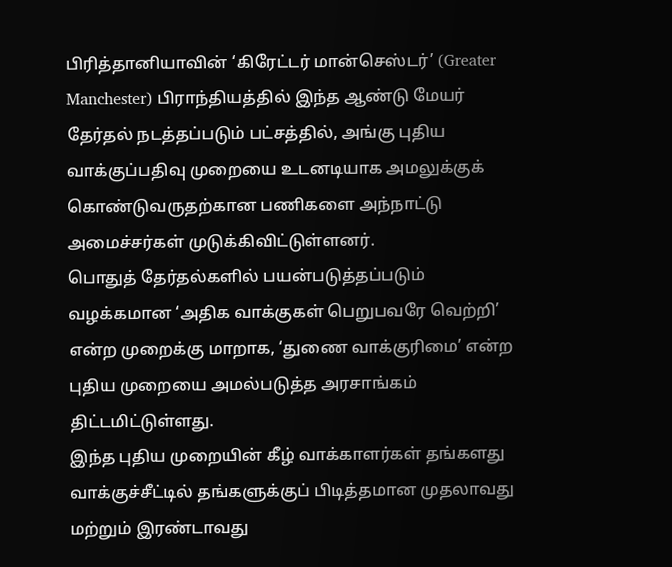பிரித்தானியாவின் ‘கிரேட்டர் மான்செஸ்டர்’ (Greater Manchester) பிராந்தியத்தில் இந்த ஆண்டு மேயர் தேர்தல் நடத்தப்படும் பட்சத்தில், அங்கு புதிய வாக்குப்பதிவு முறையை உடனடியாக அமலுக்குக் கொண்டுவருதற்கான பணிகளை அந்நாட்டு அமைச்சர்கள் முடுக்கிவிட்டுள்ளனர்.
பொதுத் தேர்தல்களில் பயன்படுத்தப்படும் வழக்கமான ‘அதிக வாக்குகள் பெறுபவரே வெற்றி’ என்ற முறைக்கு மாறாக, ‘துணை வாக்குரிமை’ என்ற புதிய முறையை அமல்படுத்த அரசாங்கம் திட்டமிட்டுள்ளது.
இந்த புதிய முறையின் கீழ் வாக்காளர்கள் தங்களது வாக்குச்சீட்டில் தங்களுக்குப் பிடித்தமான முதலாவது மற்றும் இரண்டாவது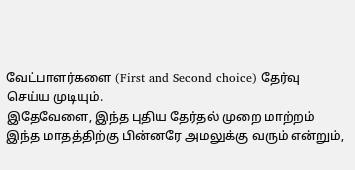வேட்பாளர்களை (First and Second choice) தேர்வு செய்ய முடியும்.
இதேவேளை, இந்த புதிய தேர்தல் முறை மாற்றம் இந்த மாதத்திற்கு பின்னரே அமலுக்கு வரும் என்றும்,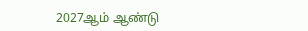2027ஆம் ஆண்டு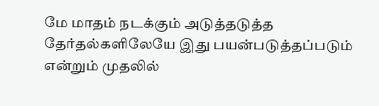மே மாதம் நடக்கும் அடுத்தடுத்த தேர்தல்களிலேயே இது பயன்படுத்தப்படும் என்றும் முதலில்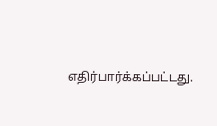எதிர்பார்க்கப்பட்டது.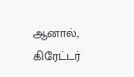ஆனால், கிரேட்டர்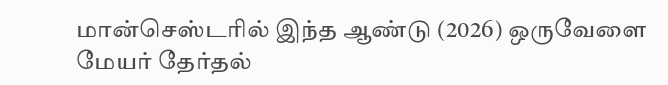மான்செஸ்டரில் இந்த ஆண்டு (2026) ஒருவேளை மேயர் தேர்தல்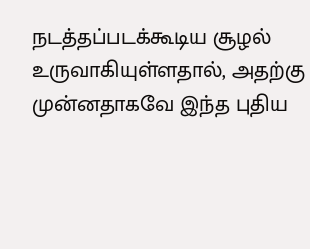நடத்தப்படக்கூடிய சூழல் உருவாகியுள்ளதால், அதற்கு முன்னதாகவே இந்த புதிய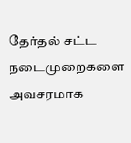தேர்தல் சட்ட நடைமுறைகளை அவசரமாக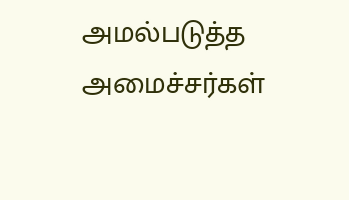அமல்படுத்த அமைச்சர்கள்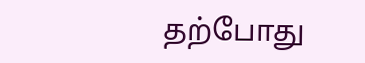தற்போது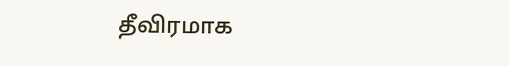தீவிரமாக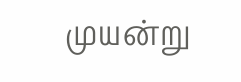முயன்று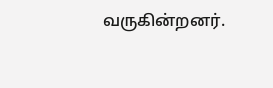வருகின்றனர்.